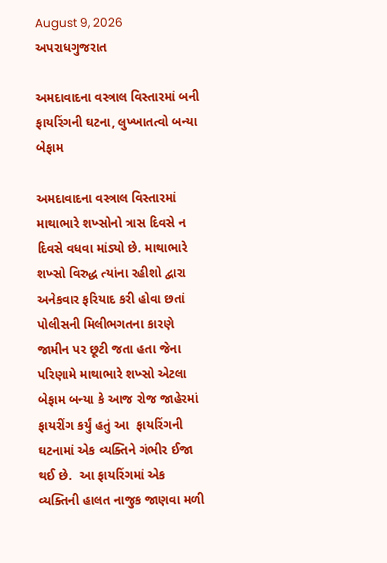August 9, 2026
અપરાધગુજરાત

અમદાવાદના વસ્ત્રાલ વિસ્તારમાં બની ફાયરિંગની ઘટના, લુખ્ખાતત્વો બન્યા બેફામ

અમદાવાદના વસ્ત્રાલ વિસ્તારમાં  માથાભારે શખ્સોનો ત્રાસ દિવસે ન દિવસે વધવા માંડ્યો છે. માથાભારે શખ્સો વિરુદ્ધ ત્યાંના રહીશો દ્વારા અનેકવાર ફરિયાદ કરી હોવા છતાં પોલીસની મિલીભગતના કારણે જામીન પર છૂટી જતા હતા જેના પરિણામે માથાભારે શખ્સો એટલા બેફામ બન્યા કે આજ રોજ જાહેરમાં ફાયરીંગ કર્યું હતું આ  ફાયરિંગની ઘટનામાં એક વ્યક્તિને ગંભીર ઈજા થઈ છે.  આ ફાયરિંગમાં એક વ્યક્તિની હાલત નાજુક જાણવા મળી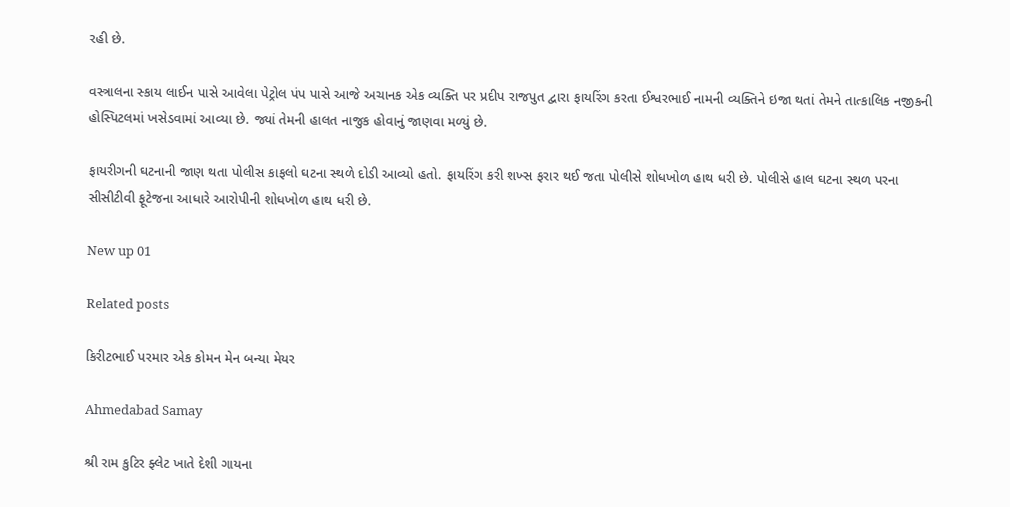રહી છે.

વસ્ત્રાલના સ્કાય લાઈન પાસે આવેલા પેટ્રોલ પંપ પાસે આજે અચાનક એક વ્યક્તિ પર પ્રદીપ રાજપુત દ્વારા ફાયરિંગ કરતા ઈશ્વરભાઈ નામની વ્યક્તિને ઇજા થતાં તેમને તાત્કાલિક નજીકની હોસ્પિટલમાં ખસેડવામાં આવ્યા છે. જ્યાં તેમની હાલત નાજુક હોવાનું જાણવા મળ્યું છે.

ફાયરીગની ઘટનાની જાણ થતા પોલીસ કાફલો ઘટના સ્થળે દોડી આવ્યો હતો. ફાયરિંગ કરી શખ્સ ફરાર થઈ જતા પોલીસે શોધખોળ હાથ ધરી છે. પોલીસે હાલ ઘટના સ્થળ પરના સીસીટીવી ફૂટેજના આધારે આરોપીની શોધખોળ હાથ ધરી છે.

New up 01

Related posts

કિરીટભાઈ પરમાર એક કોમન મેન બન્યા મેયર

Ahmedabad Samay

શ્રી રામ કુટિર ફ્લેટ ખાતે દેશી ગાયના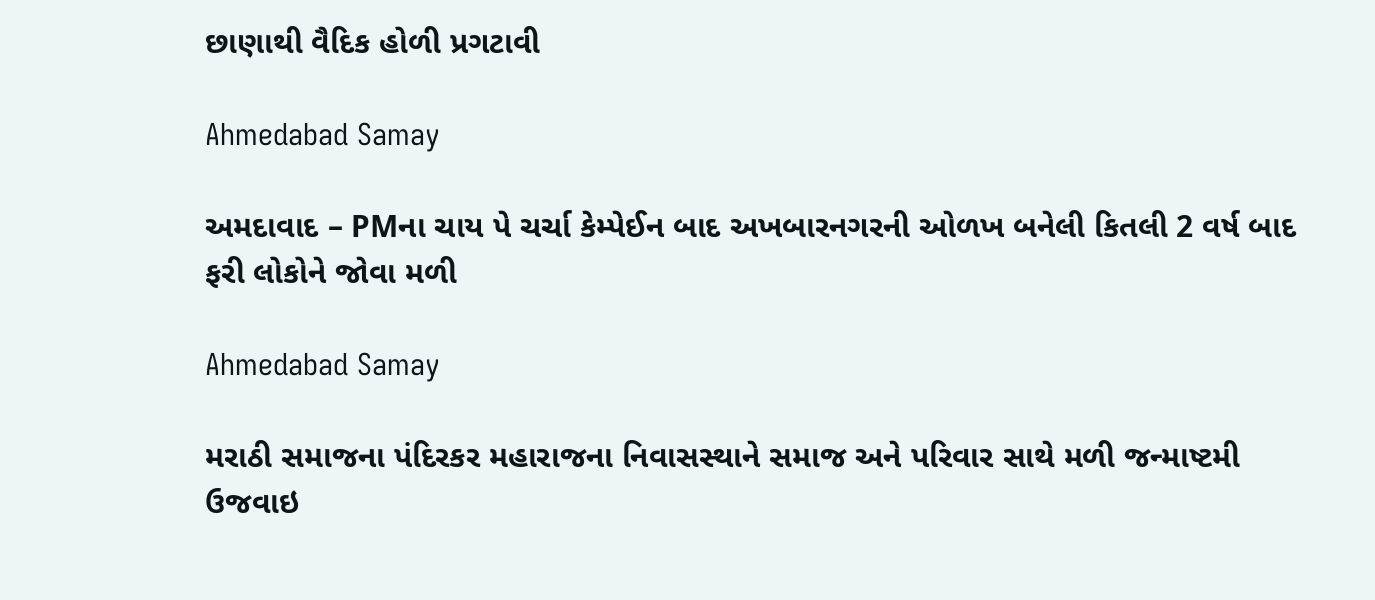છાણાથી વૈદિક હોળી પ્રગટાવી

Ahmedabad Samay

અમદાવાદ – PMના ચાય પે ચર્ચા કેમ્પેઈન બાદ અખબારનગરની ઓળખ બનેલી કિતલી 2 વર્ષ બાદ ફરી લોકોને જોવા મળી

Ahmedabad Samay

મરાઠી સમાજના પંદિરકર મહારાજના નિવાસસ્થાને સમાજ અને પરિવાર સાથે મળી જન્માષ્ટમી ઉજવાઇ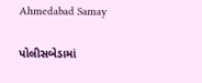Ahmedabad Samay

પોલીસબેડામાં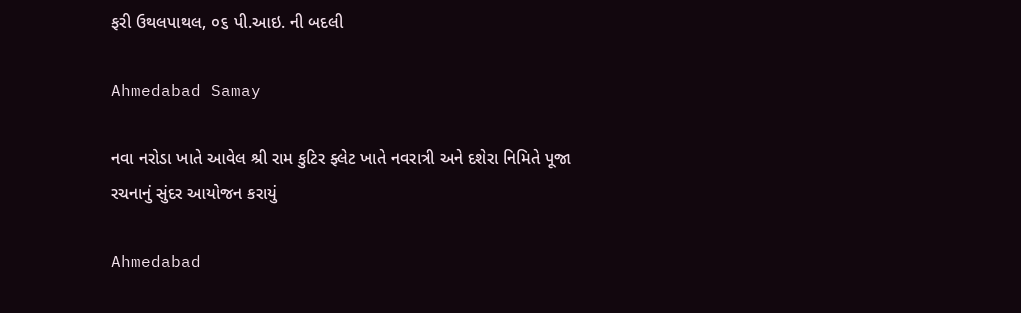ફરી ઉથલપાથલ, ૦૬ પી.આઇ. ની બદલી

Ahmedabad Samay

નવા નરોડા ખાતે આવેલ શ્રી રામ કુટિર ફ્લેટ ખાતે નવરાત્રી અને દશેરા નિમિતે પૂજા રચનાનું સુંદર આયોજન કરાયું

Ahmedabad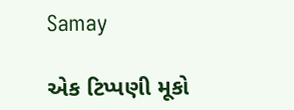Samay

એક ટિપ્પણી મૂકો